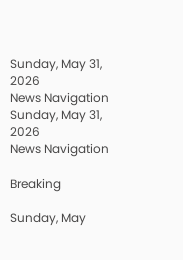Sunday, May 31, 2026
News Navigation
Sunday, May 31, 2026
News Navigation

Breaking

Sunday, May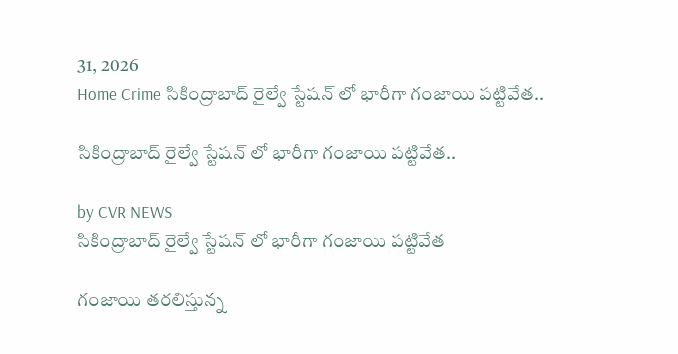31, 2026
Home Crime సికింద్రాబాద్ రైల్వే స్టేషన్ లో భారీగా గంజాయి పట్టివేత..

సికింద్రాబాద్ రైల్వే స్టేషన్ లో భారీగా గంజాయి పట్టివేత..

by CVR NEWS
సికింద్రాబాద్ రైల్వే స్టేషన్ లో భారీగా గంజాయి పట్టివేత

గంజాయి తరలిస్తున్న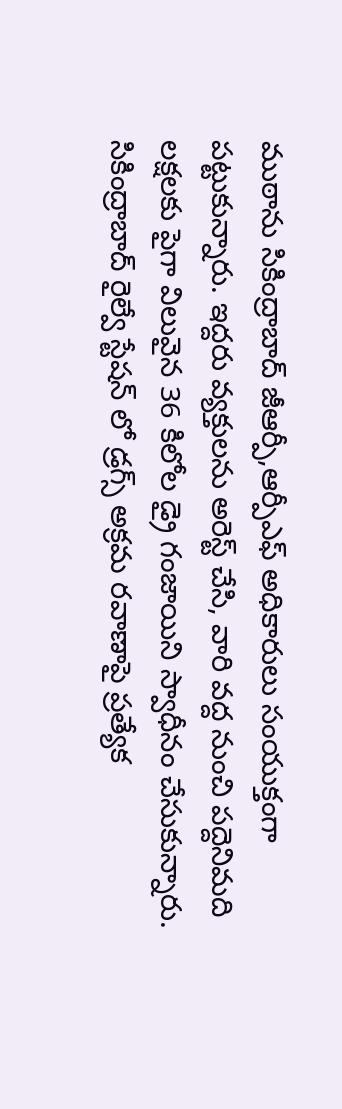ముఠాను సికింద్రాబాద్ జీఆర్పీ,ఆర్పీఎఫ్ అధికారులు సంయుక్తంగా పట్టుకున్నారు. ఇద్దరు వ్యక్తులను అరెస్ట్ చేసి, వారి వద్ద నుంచి పద్దెనిమది లక్షలకు పైగా విలువైన 36 కిలోల డ్రై గంజాయిని స్వాధీనం చేసుకున్నారు. సికింద్రాబాద్ రైల్వే స్టేషన్ లో డ్రగ్స్ అక్రమ రవాణాపై ప్రత్యేక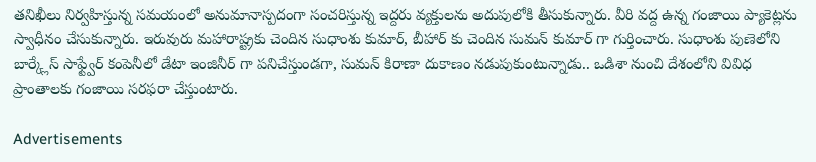తనిఖీలు నిర్వహిస్తున్న సమయంలో అనుమానాస్పదంగా సంచరిస్తున్న ఇద్దరు వ్యక్తులను అదుపులోకి తీసుకున్నారు. వీరి వద్ద ఉన్న గంజాయి ప్యాకెట్లను స్వాధీనం చేసుకున్నారు. ఇరువురు మహారాష్ట్రకు చెందిన సుధాంశు కుమార్, బీహార్ కు చెందిన సుమన్ కుమార్ గా గుర్తించారు. సుధాంశు పుణెలోని బార్క్లేస్ సాఫ్ట్వేర్ కంపెనీలో డేటా ఇంజినీర్ గా పనిచేస్తుండగా, సుమన్ కిరాణా దుకాణం నడుపుకుంటున్నాడు.. ఒడిశా నుంచి దేశంలోని వివిధ ప్రాంతాలకు గంజాయి సరఫరా చేస్తుంటారు.

Advertisements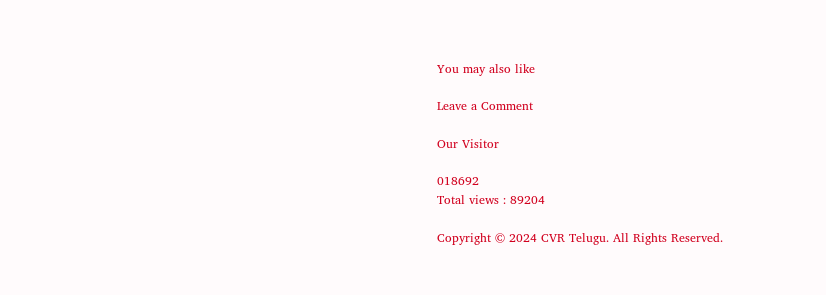You may also like

Leave a Comment

Our Visitor

018692
Total views : 89204

Copyright © 2024 CVR Telugu. All Rights Reserved.